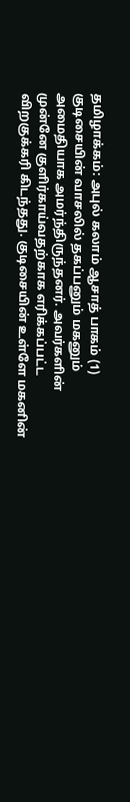தமிழாக்கம்: அபுல் கலாம் ஆசாத் பாகம் (1) குடிசையின் வாசலில் தகப்பனும் மகனும் அமைதியாக அமர்ந்திருந்தனர். அவர்களின் முன்னே குளிர்காய்வதற்காக எரிக்கப்பட்ட விறகுக்கரி கிடந்தது. குடிசையின் உள்ளே மகனின்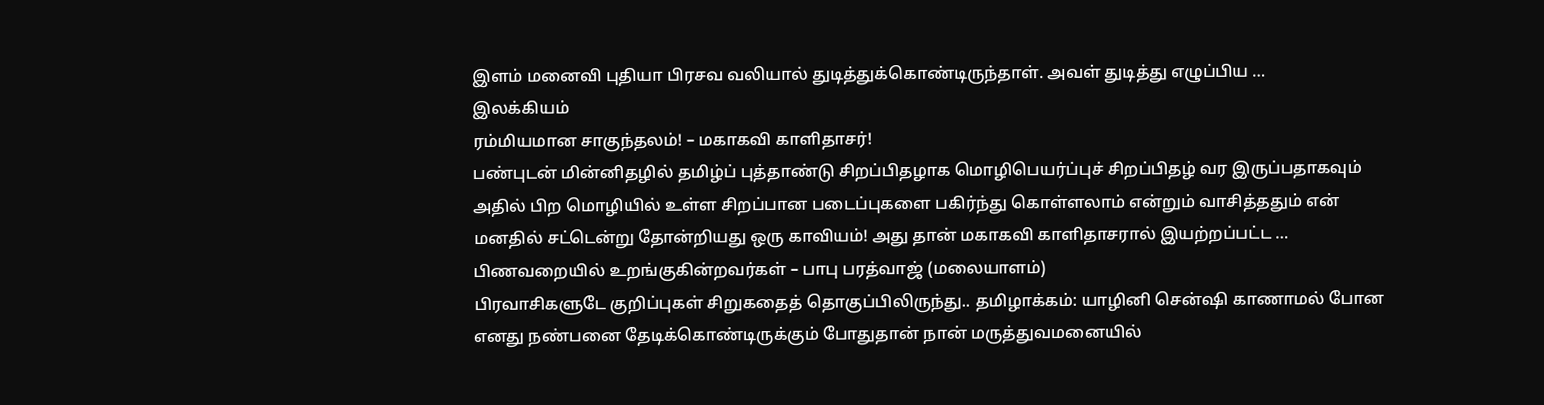இளம் மனைவி புதியா பிரசவ வலியால் துடித்துக்கொண்டிருந்தாள். அவள் துடித்து எழுப்பிய …
இலக்கியம்
ரம்மியமான சாகுந்தலம்! – மகாகவி காளிதாசர்!
பண்புடன் மின்னிதழில் தமிழ்ப் புத்தாண்டு சிறப்பிதழாக மொழிபெயர்ப்புச் சிறப்பிதழ் வர இருப்பதாகவும் அதில் பிற மொழியில் உள்ள சிறப்பான படைப்புகளை பகிர்ந்து கொள்ளலாம் என்றும் வாசித்ததும் என் மனதில் சட்டென்று தோன்றியது ஒரு காவியம்! அது தான் மகாகவி காளிதாசரால் இயற்றப்பட்ட …
பிணவறையில் உறங்குகின்றவர்கள் – பாபு பரத்வாஜ் (மலையாளம்)
பிரவாசிகளுடே குறிப்புகள் சிறுகதைத் தொகுப்பிலிருந்து.. தமிழாக்கம்: யாழினி சென்ஷி காணாமல் போன எனது நண்பனை தேடிக்கொண்டிருக்கும் போதுதான் நான் மருத்துவமனையில்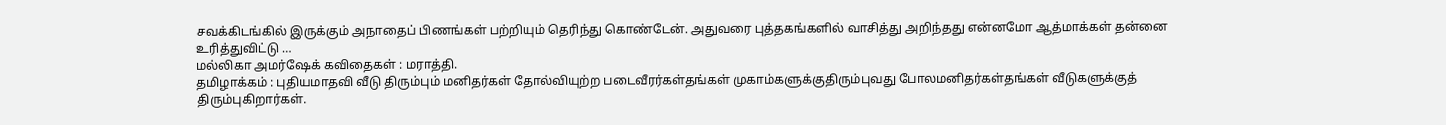சவக்கிடங்கில் இருக்கும் அநாதைப் பிணங்கள் பற்றியும் தெரிந்து கொண்டேன். அதுவரை புத்தகங்களில் வாசித்து அறிந்தது என்னமோ ஆத்மாக்கள் தன்னை உரித்துவிட்டு …
மல்லிகா அமர்ஷேக் கவிதைகள் : மராத்தி.
தமிழாக்கம் : புதியமாதவி வீடு திரும்பும் மனிதர்கள் தோல்வியுற்ற படைவீரர்கள்தங்கள் முகாம்களுக்குதிரும்புவது போலமனிதர்கள்தங்கள் வீடுகளுக்குத் திரும்புகிறார்கள்.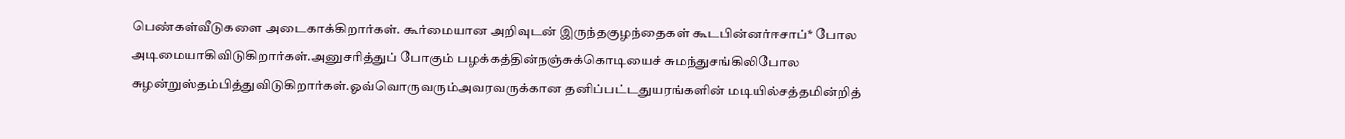பெண்கள்வீடுகளை அடைகாக்கிறார்கள். கூர்மையான அறிவுடன் இருந்தகுழந்தைகள் கூடபின்னர்ஈசாப்* போல அடிமையாகிவிடுகிறார்கள்.அனுசரித்துப் போகும் பழக்கத்தின்நஞ்சுக்கொடியைச் சுமந்துசங்கிலிபோல சுழன்றுஸ்தம்பித்துவிடுகிறார்கள்.ஓவ்வொருவரும்அவரவருக்கான தனிப்பட்டதுயரங்களின் மடியில்சத்தமின்றித்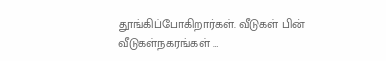தூங்கிப்போகிறார்கள். வீடுகள் பின் வீடுகள்நகரங்கள் …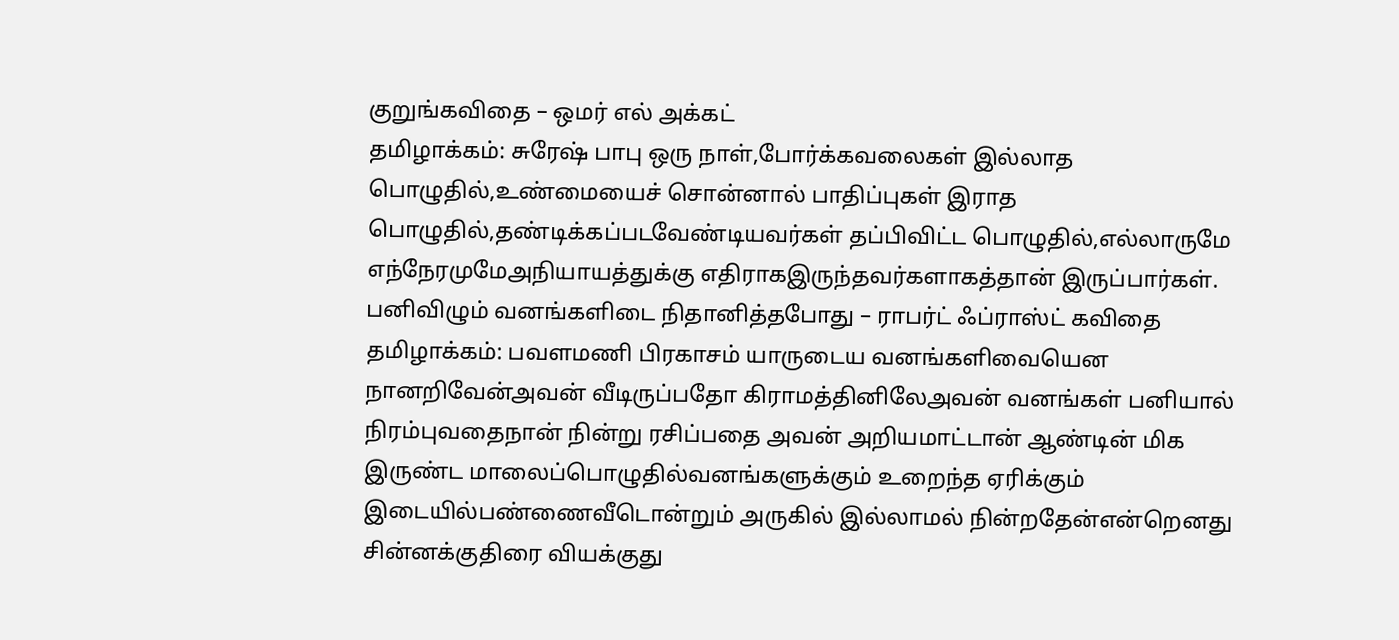குறுங்கவிதை – ஒமர் எல் அக்கட்
தமிழாக்கம்: சுரேஷ் பாபு ஒரு நாள்,போர்க்கவலைகள் இல்லாத பொழுதில்,உண்மையைச் சொன்னால் பாதிப்புகள் இராத பொழுதில்,தண்டிக்கப்படவேண்டியவர்கள் தப்பிவிட்ட பொழுதில்,எல்லாருமே எந்நேரமுமேஅநியாயத்துக்கு எதிராகஇருந்தவர்களாகத்தான் இருப்பார்கள்.
பனிவிழும் வனங்களிடை நிதானித்தபோது – ராபர்ட் ஃப்ராஸ்ட் கவிதை
தமிழாக்கம்: பவளமணி பிரகாசம் யாருடைய வனங்களிவையென நானறிவேன்அவன் வீடிருப்பதோ கிராமத்தினிலேஅவன் வனங்கள் பனியால் நிரம்புவதைநான் நின்று ரசிப்பதை அவன் அறியமாட்டான் ஆண்டின் மிக இருண்ட மாலைப்பொழுதில்வனங்களுக்கும் உறைந்த ஏரிக்கும் இடையில்பண்ணைவீடொன்றும் அருகில் இல்லாமல் நின்றதேன்என்றெனது சின்னக்குதிரை வியக்குது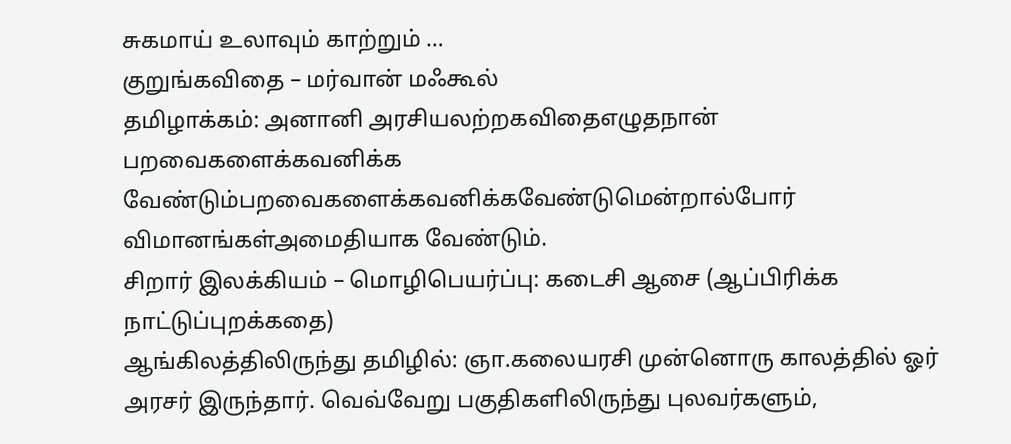சுகமாய் உலாவும் காற்றும் …
குறுங்கவிதை – மர்வான் மஃகூல்
தமிழாக்கம்: அனானி அரசியலற்றகவிதைஎழுதநான் பறவைகளைக்கவனிக்க வேண்டும்பறவைகளைக்கவனிக்கவேண்டுமென்றால்போர் விமானங்கள்அமைதியாக வேண்டும்.
சிறார் இலக்கியம் – மொழிபெயர்ப்பு: கடைசி ஆசை (ஆப்பிரிக்க நாட்டுப்புறக்கதை)
ஆங்கிலத்திலிருந்து தமிழில்: ஞா.கலையரசி முன்னொரு காலத்தில் ஓர் அரசர் இருந்தார். வெவ்வேறு பகுதிகளிலிருந்து புலவர்களும்,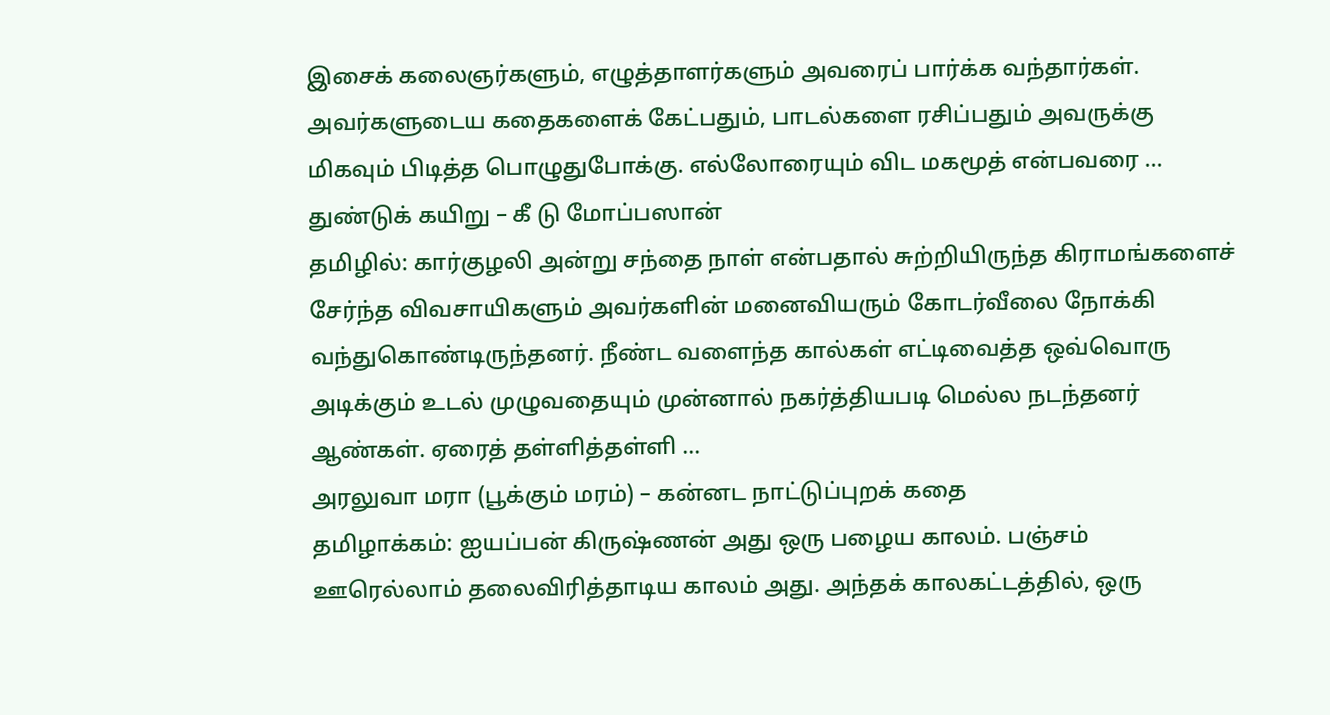இசைக் கலைஞர்களும், எழுத்தாளர்களும் அவரைப் பார்க்க வந்தார்கள். அவர்களுடைய கதைகளைக் கேட்பதும், பாடல்களை ரசிப்பதும் அவருக்கு மிகவும் பிடித்த பொழுதுபோக்கு. எல்லோரையும் விட மகமூத் என்பவரை …
துண்டுக் கயிறு – கீ டு மோப்பஸான்
தமிழில்: கார்குழலி அன்று சந்தை நாள் என்பதால் சுற்றியிருந்த கிராமங்களைச் சேர்ந்த விவசாயிகளும் அவர்களின் மனைவியரும் கோடர்வீலை நோக்கி வந்துகொண்டிருந்தனர். நீண்ட வளைந்த கால்கள் எட்டிவைத்த ஒவ்வொரு அடிக்கும் உடல் முழுவதையும் முன்னால் நகர்த்தியபடி மெல்ல நடந்தனர் ஆண்கள். ஏரைத் தள்ளித்தள்ளி …
அரலுவா மரா (பூக்கும் மரம்) – கன்னட நாட்டுப்புறக் கதை
தமிழாக்கம்: ஐயப்பன் கிருஷ்ணன் அது ஒரு பழைய காலம். பஞ்சம் ஊரெல்லாம் தலைவிரித்தாடிய காலம் அது. அந்தக் காலகட்டத்தில், ஒரு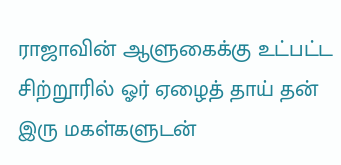ராஜாவின் ஆளுகைக்கு உட்பட்ட சிற்றூரில் ஓர் ஏழைத் தாய் தன் இரு மகள்களுடன்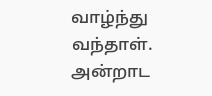வாழ்ந்து வந்தாள். அன்றாட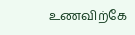உணவிற்கே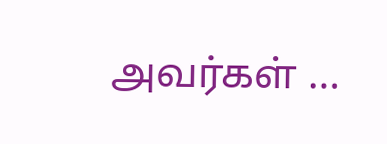அவர்கள் …